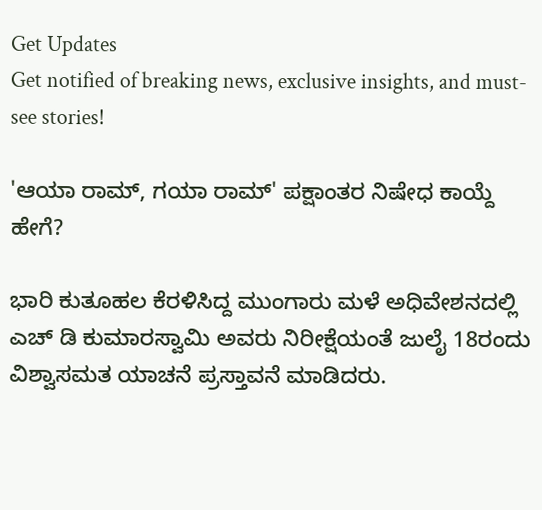Get Updates
Get notified of breaking news, exclusive insights, and must-see stories!

'ಆಯಾ ರಾಮ್, ಗಯಾ ರಾಮ್' ಪಕ್ಷಾಂತರ ನಿಷೇಧ ಕಾಯ್ದೆ ಹೇಗೆ?

ಭಾರಿ ಕುತೂಹಲ ಕೆರಳಿಸಿದ್ದ ಮುಂಗಾರು ಮಳೆ ಅಧಿವೇಶನದಲ್ಲಿ ಎಚ್ ಡಿ ಕುಮಾರಸ್ವಾಮಿ ಅವರು ನಿರೀಕ್ಷೆಯಂತೆ ಜುಲೈ 18ರಂದು ವಿಶ್ವಾಸಮತ ಯಾಚನೆ ಪ್ರಸ್ತಾವನೆ ಮಾಡಿದರು.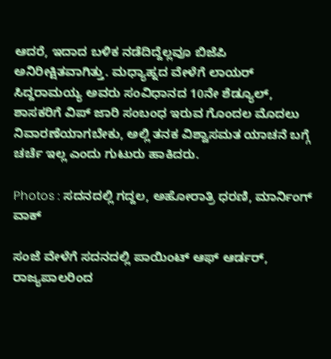ಆದರೆ, ಇದಾದ ಬಳಿಕ ನಡೆದಿದ್ದೆಲ್ಲವೂ ಬಿಜೆಪಿ ಅನಿರೀಕ್ಷಿತವಾಗಿತ್ತು. ಮಧ್ಯಾಹ್ನದ ವೇಳೆಗೆ ಲಾಯರ್ ಸಿದ್ದರಾಮಯ್ಯ ಅವರು ಸಂವಿಧಾನದ 10ನೇ ಶೆಡ್ಯೂಲ್, ಶಾಸಕರಿಗೆ ವಿಪ್ ಜಾರಿ ಸಂಬಂಧ ಇರುವ ಗೊಂದಲ ಮೊದಲು ನಿವಾರಣೆಯಾಗಬೇಕು, ಅಲ್ಲಿ ತನಕ ವಿಶ್ವಾಸಮತ ಯಾಚನೆ ಬಗ್ಗೆ ಚರ್ಚೆ ಇಲ್ಲ ಎಂದು ಗುಟುರು ಹಾಕಿದರು.

Photos : ಸದನದಲ್ಲಿ ಗದ್ದಲ, ಅಹೋರಾತ್ರಿ ಧರಣಿ, ಮಾರ್ನಿಂಗ್ ವಾಕ್

ಸಂಜೆ ವೇಳೆಗೆ ಸದನದಲ್ಲಿ ಪಾಯಿಂಟ್ ಆಫ್ ಆರ್ಡರ್, ರಾಜ್ಯಪಾಲರಿಂದ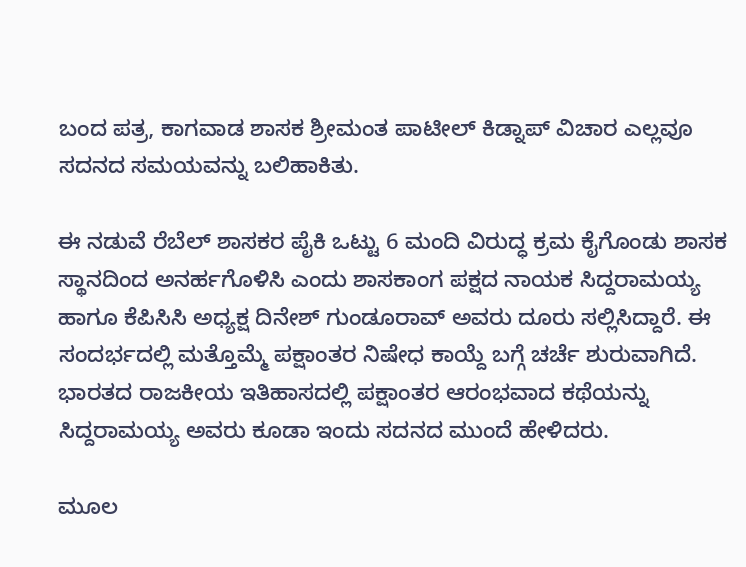ಬಂದ ಪತ್ರ, ಕಾಗವಾಡ ಶಾಸಕ ಶ್ರೀಮಂತ ಪಾಟೀಲ್ ಕಿಡ್ನಾಪ್ ವಿಚಾರ ಎಲ್ಲವೂ ಸದನದ ಸಮಯವನ್ನು ಬಲಿಹಾಕಿತು.

ಈ ನಡುವೆ ರೆಬೆಲ್ ಶಾಸಕರ ಪೈಕಿ ಒಟ್ಟು 6 ಮಂದಿ ವಿರುದ್ಧ ಕ್ರಮ ಕೈಗೊಂಡು ಶಾಸಕ ಸ್ಥಾನದಿಂದ ಅನರ್ಹಗೊಳಿಸಿ ಎಂದು ಶಾಸಕಾಂಗ ಪಕ್ಷದ ನಾಯಕ ಸಿದ್ದರಾಮಯ್ಯ ಹಾಗೂ ಕೆಪಿಸಿಸಿ ಅಧ್ಯಕ್ಷ ದಿನೇಶ್ ಗುಂಡೂರಾವ್ ಅವರು ದೂರು ಸಲ್ಲಿಸಿದ್ದಾರೆ. ಈ ಸಂದರ್ಭದಲ್ಲಿ ಮತ್ತೊಮ್ಮೆ ಪಕ್ಷಾಂತರ ನಿಷೇಧ ಕಾಯ್ದೆ ಬಗ್ಗೆ ಚರ್ಚೆ ಶುರುವಾಗಿದೆ. ಭಾರತದ ರಾಜಕೀಯ ಇತಿಹಾಸದಲ್ಲಿ ಪಕ್ಷಾಂತರ ಆರಂಭವಾದ ಕಥೆಯನ್ನು ಸಿದ್ದರಾಮಯ್ಯ ಅವರು ಕೂಡಾ ಇಂದು ಸದನದ ಮುಂದೆ ಹೇಳಿದರು.

ಮೂಲ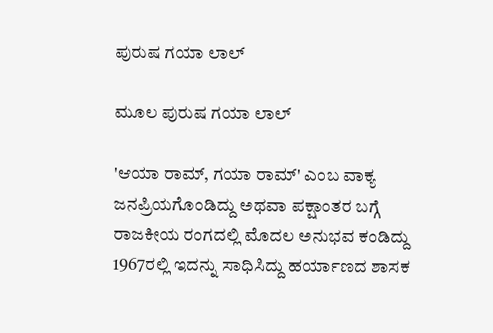ಪುರುಷ ಗಯಾ ಲಾಲ್

ಮೂಲ ಪುರುಷ ಗಯಾ ಲಾಲ್

'ಆಯಾ ರಾಮ್, ಗಯಾ ರಾಮ್' ಎಂಬ ವಾಕ್ಯ ಜನಪ್ರಿಯಗೊಂಡಿದ್ದು ಅಥವಾ ಪಕ್ಷಾಂತರ ಬಗ್ಗೆ ರಾಜಕೀಯ ರಂಗದಲ್ಲಿ ಮೊದಲ ಅನುಭವ ಕಂಡಿದ್ದು 1967ರಲ್ಲಿ ಇದನ್ನು ಸಾಧಿಸಿದ್ದು ಹರ್ಯಾಣದ ಶಾಸಕ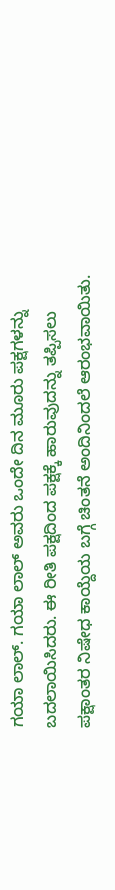ಗಯಾ ಲಾಲ್. ಗಯಾ ಲಾಲ್ ಅವರು ಒಂದೇ ದಿನ ಮೂರು ಪಕ್ಷಗಳನ್ನು ಬದಲಾಯಿಸಿದರು. ಈ ರೀತಿ ಪಕ್ಷದಿಂದ ಪಕ್ಷಕ್ಕೆ ಹಾರುವುದನ್ನು ತಪ್ಪಿಸಲು ಪಕ್ಷಾಂತರ ನಿಷೇಧ ಕಾಯ್ದೆಯ ಬಗ್ಗೆ ಚಿಂತನೆ ಅಂದಿನಿಂದಲೆ ಆರಂಭವಾಯಿತು.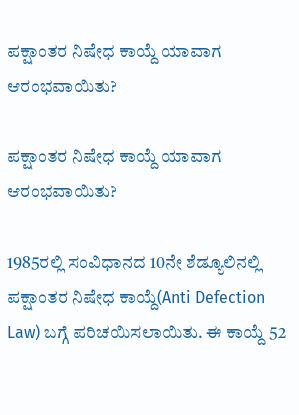ಪಕ್ಷಾಂತರ ನಿಷೇಧ ಕಾಯ್ದೆ ಯಾವಾಗ ಆರಂಭವಾಯಿತು?

ಪಕ್ಷಾಂತರ ನಿಷೇಧ ಕಾಯ್ದೆ ಯಾವಾಗ ಆರಂಭವಾಯಿತು?

1985ರಲ್ಲಿ ಸಂವಿಧಾನದ 10ನೇ ಶೆಡ್ಯೂಲಿನಲ್ಲಿ ಪಕ್ಷಾಂತರ ನಿಷೇಧ ಕಾಯ್ದೆ(Anti Defection Law) ಬಗ್ಗೆ ಪರಿಚಯಿಸಲಾಯಿತು. ಈ ಕಾಯ್ದೆ 52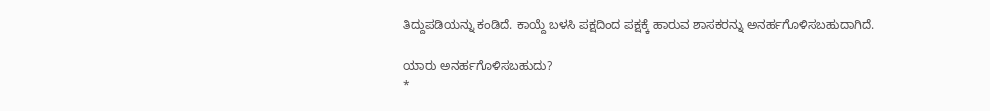ತಿದ್ದುಪಡಿಯನ್ನು ಕಂಡಿದೆ. ಕಾಯ್ದೆ ಬಳಸಿ ಪಕ್ಷದಿಂದ ಪಕ್ಷಕ್ಕೆ ಹಾರುವ ಶಾಸಕರನ್ನು ಅನರ್ಹಗೊಳಿಸಬಹುದಾಗಿದೆ.

ಯಾರು ಅನರ್ಹಗೊಳಿಸಬಹುದು?
*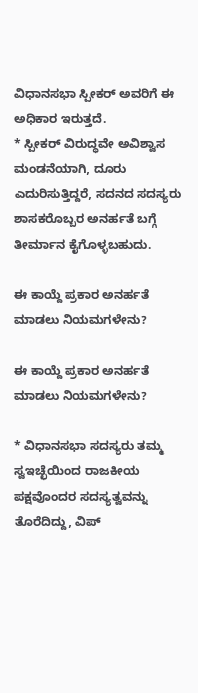ವಿಧಾನಸಭಾ ಸ್ಪೀಕರ್ ಅವರಿಗೆ ಈ ಅಧಿಕಾರ ಇರುತ್ತದೆ.
* ಸ್ಪೀಕರ್ ವಿರುದ್ಧವೇ ಅವಿಶ್ವಾಸ ಮಂಡನೆಯಾಗಿ, ದೂರು ಎದುರಿಸುತ್ತಿದ್ದರೆ, ಸದನದ ಸದಸ್ಯರು ಶಾಸಕರೊಬ್ಬರ ಅನರ್ಹತೆ ಬಗ್ಗೆ ತೀರ್ಮಾನ ಕೈಗೊಳ್ಳಬಹುದು.

ಈ ಕಾಯ್ದೆ ಪ್ರಕಾರ ಅನರ್ಹತೆ ಮಾಡಲು ನಿಯಮಗಳೇನು?

ಈ ಕಾಯ್ದೆ ಪ್ರಕಾರ ಅನರ್ಹತೆ ಮಾಡಲು ನಿಯಮಗಳೇನು?

* ವಿಧಾನಸಭಾ ಸದಸ್ಯರು ತಮ್ಮ ಸ್ವಇಚ್ಛೆಯಿಂದ ರಾಜಕೀಯ ಪಕ್ಷವೊಂದರ ಸದಸ್ಯತ್ವವನ್ನು ತೊರೆದಿದ್ದು, ವಿಪ್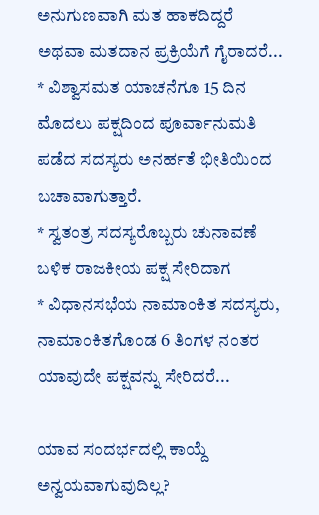ಅನುಗುಣವಾಗಿ ಮತ ಹಾಕದಿದ್ದರೆ ಅಥವಾ ಮತದಾನ ಪ್ರಕ್ರಿಯೆಗೆ ಗೈರಾದರೆ...
* ವಿಶ್ವಾಸಮತ ಯಾಚನೆಗೂ 15 ದಿನ ಮೊದಲು ಪಕ್ಷದಿಂದ ಪೂರ್ವಾನುಮತಿ ಪಡೆದ ಸದಸ್ಯರು ಅನರ್ಹತೆ ಭೀತಿಯಿಂದ ಬಚಾವಾಗುತ್ತಾರೆ.
* ಸ್ವತಂತ್ರ ಸದಸ್ಯರೊಬ್ಬರು ಚುನಾವಣೆ ಬಳಿಕ ರಾಜಕೀಯ ಪಕ್ಷ ಸೇರಿದಾಗ
* ವಿಧಾನಸಭೆಯ ನಾಮಾಂಕಿತ ಸದಸ್ಯರು, ನಾಮಾಂಕಿತಗೊಂಡ 6 ತಿಂಗಳ ನಂತರ ಯಾವುದೇ ಪಕ್ಷವನ್ನು ಸೇರಿದರೆ...

ಯಾವ ಸಂದರ್ಭದಲ್ಲಿ ಕಾಯ್ದೆ ಅನ್ವಯವಾಗುವುದಿಲ್ಲ?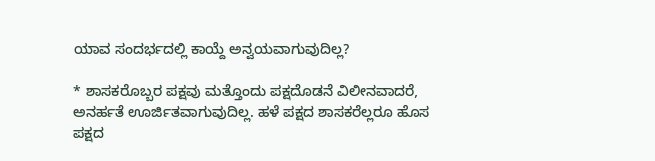ಯಾವ ಸಂದರ್ಭದಲ್ಲಿ ಕಾಯ್ದೆ ಅನ್ವಯವಾಗುವುದಿಲ್ಲ?

* ಶಾಸಕರೊಬ್ಬರ ಪಕ್ಷವು ಮತ್ತೊಂದು ಪಕ್ಷದೊಡನೆ ವಿಲೀನವಾದರೆ, ಅನರ್ಹತೆ ಊರ್ಜಿತವಾಗುವುದಿಲ್ಲ. ಹಳೆ ಪಕ್ಷದ ಶಾಸಕರೆಲ್ಲರೂ ಹೊಸ ಪಕ್ಷದ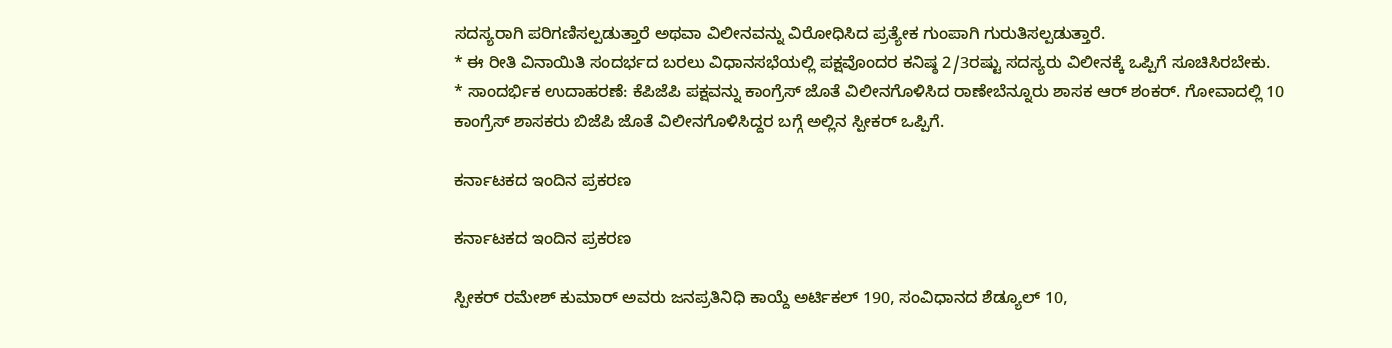ಸದಸ್ಯರಾಗಿ ಪರಿಗಣಿಸಲ್ಪಡುತ್ತಾರೆ ಅಥವಾ ವಿಲೀನವನ್ನು ವಿರೋಧಿಸಿದ ಪ್ರತ್ಯೇಕ ಗುಂಪಾಗಿ ಗುರುತಿಸಲ್ಪಡುತ್ತಾರೆ.
* ಈ ರೀತಿ ವಿನಾಯಿತಿ ಸಂದರ್ಭದ ಬರಲು ವಿಧಾನಸಭೆಯಲ್ಲಿ ಪಕ್ಷವೊಂದರ ಕನಿಷ್ಠ 2/3ರಷ್ಟು ಸದಸ್ಯರು ವಿಲೀನಕ್ಕೆ ಒಪ್ಪಿಗೆ ಸೂಚಿಸಿರಬೇಕು.
* ಸಾಂದರ್ಭಿಕ ಉದಾಹರಣೆ: ಕೆಪಿಜೆಪಿ ಪಕ್ಷವನ್ನು ಕಾಂಗ್ರೆಸ್ ಜೊತೆ ವಿಲೀನಗೊಳಿಸಿದ ರಾಣೇಬೆನ್ನೂರು ಶಾಸಕ ಆರ್ ಶಂಕರ್. ಗೋವಾದಲ್ಲಿ 10 ಕಾಂಗ್ರೆಸ್ ಶಾಸಕರು ಬಿಜೆಪಿ ಜೊತೆ ವಿಲೀನಗೊಳಿಸಿದ್ದರ ಬಗ್ಗೆ ಅಲ್ಲಿನ ಸ್ಪೀಕರ್ ಒಪ್ಪಿಗೆ.

ಕರ್ನಾಟಕದ ಇಂದಿನ ಪ್ರಕರಣ

ಕರ್ನಾಟಕದ ಇಂದಿನ ಪ್ರಕರಣ

ಸ್ಪೀಕರ್ ರಮೇಶ್ ಕುಮಾರ್ ಅವರು ಜನಪ್ರತಿನಿಧಿ ಕಾಯ್ದೆ ಅರ್ಟಿಕಲ್ 190, ಸಂವಿಧಾನದ ಶೆಡ್ಯೂಲ್ 10,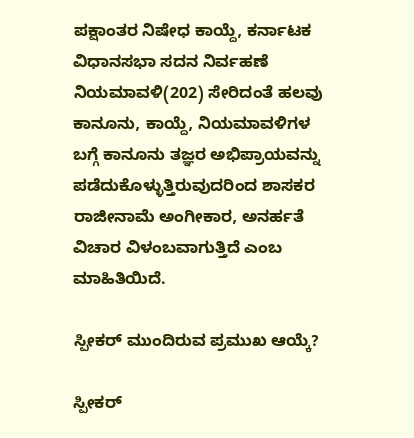ಪಕ್ಷಾಂತರ ನಿಷೇಧ ಕಾಯ್ದೆ, ಕರ್ನಾಟಕ ವಿಧಾನಸಭಾ ಸದನ ನಿರ್ವಹಣೆ ನಿಯಮಾವಳಿ(202) ಸೇರಿದಂತೆ ಹಲವು ಕಾನೂನು, ಕಾಯ್ದೆ, ನಿಯಮಾವಳಿಗಳ ಬಗ್ಗೆ ಕಾನೂನು ತಜ್ಞರ ಅಭಿಪ್ರಾಯವನ್ನು ಪಡೆದುಕೊಳ್ಳುತ್ತಿರುವುದರಿಂದ ಶಾಸಕರ ರಾಜೀನಾಮೆ ಅಂಗೀಕಾರ, ಅನರ್ಹತೆ ವಿಚಾರ ವಿಳಂಬವಾಗುತ್ತಿದೆ ಎಂಬ ಮಾಹಿತಿಯಿದೆ.

ಸ್ಪೀಕರ್ ಮುಂದಿರುವ ಪ್ರಮುಖ ಆಯ್ಕೆ?

ಸ್ಪೀಕರ್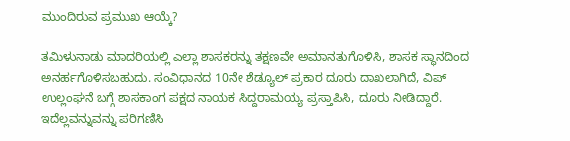ಮುಂದಿರುವ ಪ್ರಮುಖ ಆಯ್ಕೆ?

ತಮಿಳುನಾಡು ಮಾದರಿಯಲ್ಲಿ ಎಲ್ಲಾ ಶಾಸಕರನ್ನು ತಕ್ಷಣವೇ ಅಮಾನತುಗೊಳಿಸಿ, ಶಾಸಕ ಸ್ಥಾನದಿಂದ ಅನರ್ಹಗೊಳಿಸಬಹುದು. ಸಂವಿಧಾನದ 10ನೇ ಶೆಡ್ಯೂಲ್ ಪ್ರಕಾರ ದೂರು ದಾಖಲಾಗಿದೆ, ವಿಪ್ ಉಲ್ಲಂಘನೆ ಬಗ್ಗೆ ಶಾಸಕಾಂಗ ಪಕ್ಷದ ನಾಯಕ ಸಿದ್ದರಾಮಯ್ಯ ಪ್ರಸ್ತಾಪಿಸಿ, ದೂರು ನೀಡಿದ್ದಾರೆ. ಇದೆಲ್ಲವನ್ನುವನ್ನು ಪರಿಗಣಿಸಿ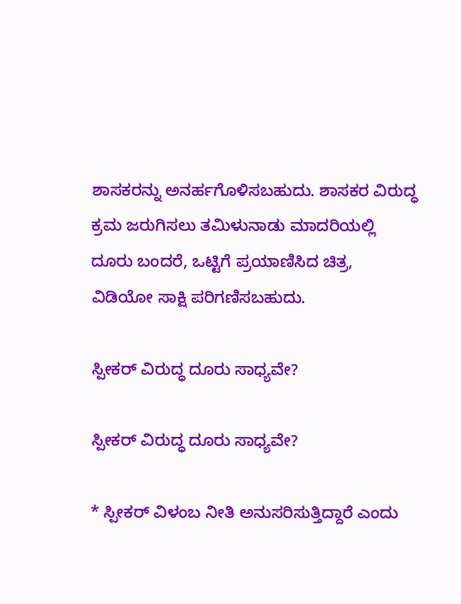ಶಾಸಕರನ್ನು ಅನರ್ಹಗೊಳಿಸಬಹುದು. ಶಾಸಕರ ವಿರುದ್ಧ ಕ್ರಮ ಜರುಗಿಸಲು ತಮಿಳುನಾಡು ಮಾದರಿಯಲ್ಲಿ ದೂರು ಬಂದರೆ, ಒಟ್ಟಿಗೆ ಪ್ರಯಾಣಿಸಿದ ಚಿತ್ರ, ವಿಡಿಯೋ ಸಾಕ್ಷಿ ಪರಿಗಣಿಸಬಹುದು.

ಸ್ಪೀಕರ್ ವಿರುದ್ಧ ದೂರು ಸಾಧ್ಯವೇ?

ಸ್ಪೀಕರ್ ವಿರುದ್ಧ ದೂರು ಸಾಧ್ಯವೇ?

* ಸ್ಪೀಕರ್ ವಿಳಂಬ ನೀತಿ ಅನುಸರಿಸುತ್ತಿದ್ದಾರೆ ಎಂದು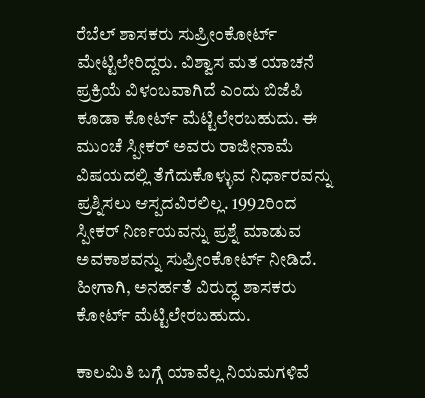ರೆಬೆಲ್ ಶಾಸಕರು ಸುಪ್ರೀಂಕೋರ್ಟ್ ಮೇಟ್ಟಿಲೇರಿದ್ದರು. ವಿಶ್ವಾಸ ಮತ ಯಾಚನೆ ಪ್ರಕ್ರಿಯೆ ವಿಳಂಬವಾಗಿದೆ ಎಂದು ಬಿಜೆಪಿ ಕೂಡಾ ಕೋರ್ಟ್ ಮೆಟ್ಟಿಲೇರಬಹುದು. ಈ ಮುಂಚೆ ಸ್ಪೀಕರ್ ಅವರು ರಾಜೀನಾಮೆ ವಿಷಯದಲ್ಲಿ ತೆಗೆದುಕೊಳ್ಳುವ ನಿರ್ಧಾರವನ್ನು ಪ್ರಶ್ನಿಸಲು ಆಸ್ಪದವಿರಲಿಲ್ಲ. 1992ರಿಂದ ಸ್ಪೀಕರ್ ನಿರ್ಣಯವನ್ನು ಪ್ರಶ್ನೆ ಮಾಡುವ ಅವಕಾಶವನ್ನು ಸುಪ್ರೀಂಕೋರ್ಟ್ ನೀಡಿದೆ. ಹೀಗಾಗಿ, ಅನರ್ಹತೆ ವಿರುದ್ಧ ಶಾಸಕರು ಕೋರ್ಟ್ ಮೆಟ್ಟಿಲೇರಬಹುದು.

ಕಾಲಮಿತಿ ಬಗ್ಗೆ ಯಾವೆಲ್ಲ ನಿಯಮಗಳಿವೆ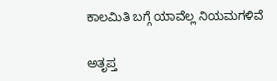ಕಾಲಮಿತಿ ಬಗ್ಗೆ ಯಾವೆಲ್ಲ ನಿಯಮಗಳಿವೆ

ಅತೃಪ್ತ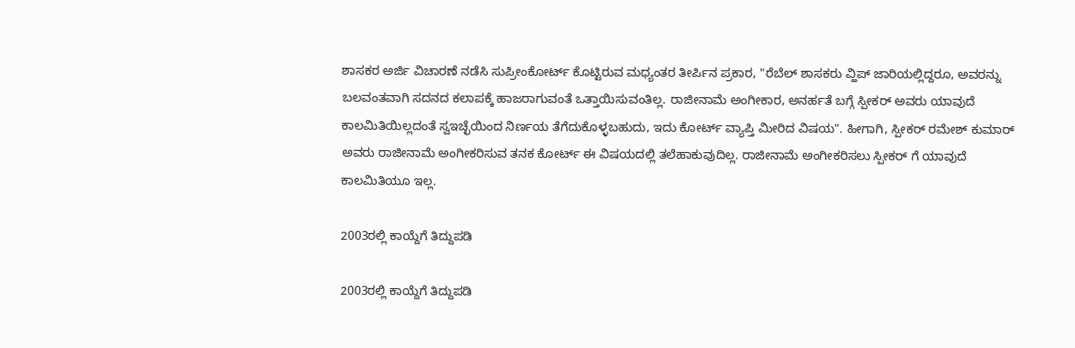ಶಾಸಕರ ಅರ್ಜಿ ವಿಚಾರಣೆ ನಡೆಸಿ ಸುಪ್ರೀಂಕೋರ್ಟ್ ಕೊಟ್ಟಿರುವ ಮಧ್ಯಂತರ ತೀರ್ಪಿನ ಪ್ರಕಾರ, "ರೆಬೆಲ್ ಶಾಸಕರು ವ್ಹಿಪ್ ಜಾರಿಯಲ್ಲಿದ್ದರೂ, ಅವರನ್ನು ಬಲವಂತವಾಗಿ ಸದನದ ಕಲಾಪಕ್ಕೆ ಹಾಜರಾಗುವಂತೆ ಒತ್ತಾಯಿಸುವಂತಿಲ್ಲ. ರಾಜೀನಾಮೆ ಅಂಗೀಕಾರ, ಅನರ್ಹತೆ ಬಗ್ಗೆ ಸ್ಪೀಕರ್ ಅವರು ಯಾವುದೆ ಕಾಲಮಿತಿಯಿಲ್ಲದಂತೆ ಸ್ವಇಚ್ಛೆಯಿಂದ ನಿರ್ಣಯ ತೆಗೆದುಕೊಳ್ಳಬಹುದು, ಇದು ಕೋರ್ಟ್ ವ್ಯಾಪ್ತಿ ಮೀರಿದ ವಿಷಯ". ಹೀಗಾಗಿ, ಸ್ಪೀಕರ್ ರಮೇಶ್ ಕುಮಾರ್ ಅವರು ರಾಜೀನಾಮೆ ಅಂಗೀಕರಿಸುವ ತನಕ ಕೋರ್ಟ್ ಈ ವಿಷಯದಲ್ಲಿ ತಲೆಹಾಕುವುದಿಲ್ಲ. ರಾಜೀನಾಮೆ ಅಂಗೀಕರಿಸಲು ಸ್ಪೀಕರ್ ಗೆ ಯಾವುದೆ ಕಾಲಮಿತಿಯೂ ಇಲ್ಲ.

2003ರಲ್ಲಿ ಕಾಯ್ದೆಗೆ ತಿದ್ದುಪಡಿ

2003ರಲ್ಲಿ ಕಾಯ್ದೆಗೆ ತಿದ್ದುಪಡಿ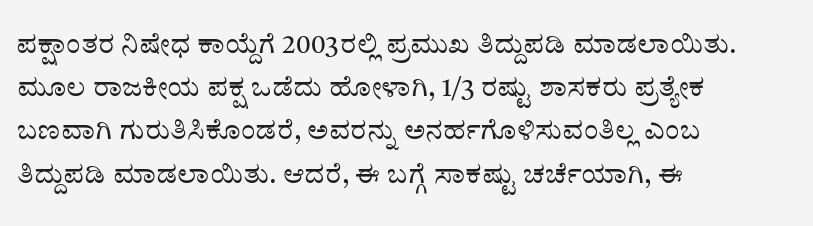ಪಕ್ಷಾಂತರ ನಿಷೇಧ ಕಾಯ್ದೆಗೆ 2003ರಲ್ಲಿ ಪ್ರಮುಖ ತಿದ್ದುಪಡಿ ಮಾಡಲಾಯಿತು. ಮೂಲ ರಾಜಕೀಯ ಪಕ್ಷ ಒಡೆದು ಹೋಳಾಗಿ, 1/3 ರಷ್ಟು ಶಾಸಕರು ಪ್ರತ್ಯೇಕ ಬಣವಾಗಿ ಗುರುತಿಸಿಕೊಂಡರೆ, ಅವರನ್ನು ಅನರ್ಹಗೊಳಿಸುವಂತಿಲ್ಲ ಎಂಬ ತಿದ್ದುಪಡಿ ಮಾಡಲಾಯಿತು. ಆದರೆ, ಈ ಬಗ್ಗೆ ಸಾಕಷ್ಟು ಚರ್ಚೆಯಾಗಿ, ಈ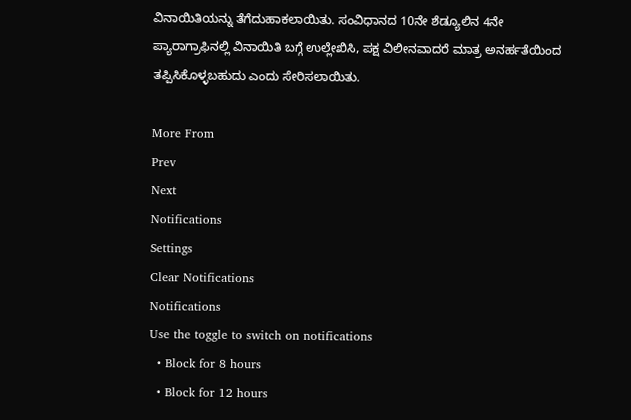ವಿನಾಯಿತಿಯನ್ನು ತೆಗೆದುಹಾಕಲಾಯಿತು. ಸಂವಿಧಾನದ 10ನೇ ಶೆಡ್ಯೂಲಿನ 4ನೇ ಪ್ಯಾರಾಗ್ರಾಫಿನಲ್ಲಿ ವಿನಾಯಿತಿ ಬಗ್ಗೆ ಉಲ್ಲೇಖಿಸಿ, ಪಕ್ಷ ವಿಲೀನವಾದರೆ ಮಾತ್ರ ಅನರ್ಹತೆಯಿಂದ ತಪ್ಪಿಸಿಕೊಳ್ಳಬಹುದು ಎಂದು ಸೇರಿಸಲಾಯಿತು.

More From
Prev
Next
Notifications
Settings
Clear Notifications
Notifications
Use the toggle to switch on notifications
  • Block for 8 hours
  • Block for 12 hours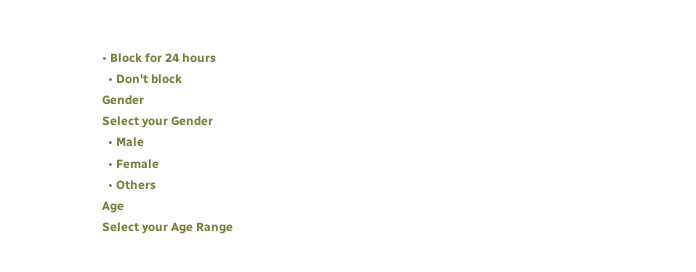• Block for 24 hours
  • Don't block
Gender
Select your Gender
  • Male
  • Female
  • Others
Age
Select your Age Range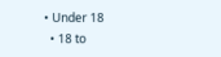• Under 18
  • 18 to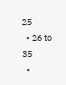25
  • 26 to 35
  •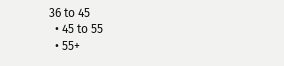36 to 45
  • 45 to 55
  • 55+